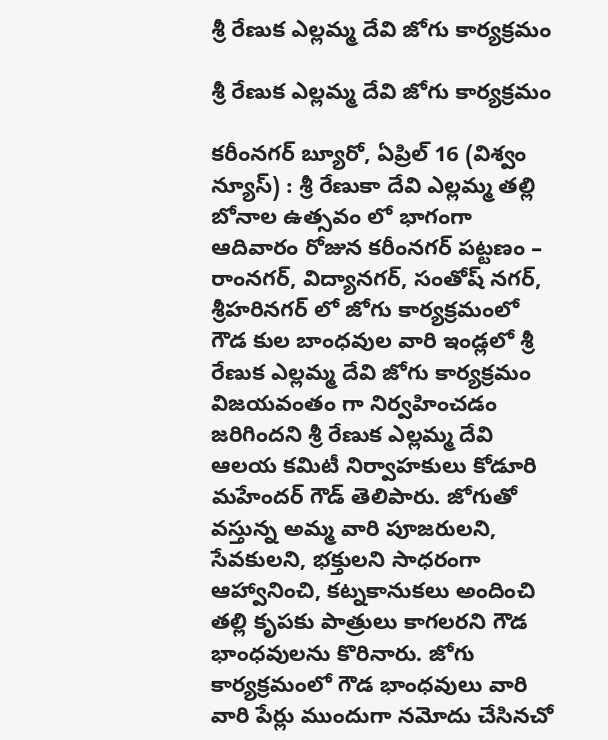శ్రీ రేణుక ఎల్లమ్మ దేవి జోగు కార్యక్రమం

శ్రీ రేణుక ఎల్లమ్మ దేవి జోగు కార్యక్రమం

కరీంనగర్ బ్యూరో, ఏప్రిల్ 16 (విశ్వం న్యూస్) : శ్రీ రేణుకా దేవి ఎల్లమ్మ తల్లి బోనాల ఉత్సవం లో భాగంగా ఆదివారం రోజున కరీంనగర్ పట్టణం – రాంనగర్, విద్యానగర్, సంతోష్ నగర్, శ్రీహరినగర్ లో జోగు కార్యక్రమంలో గౌడ కుల బాంధవుల వారి ఇండ్లలో శ్రీ రేణుక ఎల్లమ్మ దేవి జోగు కార్యక్రమం విజయవంతం గా నిర్వహించడం జరిగిందని శ్రీ రేణుక ఎల్లమ్మ దేవి ఆలయ కమిటీ నిర్వాహకులు కోడూరి మహేందర్ గౌడ్ తెలిపారు. జోగుతో వస్తున్న అమ్మ వారి పూజరులని, సేవకులని, భక్తులని సాధరంగా ఆహ్వానించి, కట్నకానుకలు అందించి తల్లి కృపకు పాత్రులు కాగలరని గౌడ భాంధవులను కొరినారు. జోగు కార్యక్రమంలో గౌడ భాంధవులు వారి వారి పేర్లు ముందుగా నమోదు చేసినచో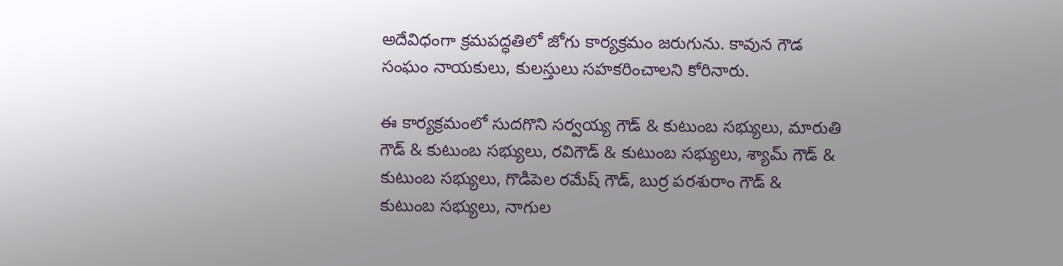అదేవిధంగా క్రమపద్ధతిలో జోగు కార్యక్రమం జరుగును. కావున గౌడ సంఘం నాయకులు, కులస్తులు సహకరించాలని కోరినారు.

ఈ కార్యక్రమంలో సుదగొని సర్వయ్య గౌడ్ & కుటుంబ సభ్యులు, మారుతి గౌడ్ & కుటుంబ సభ్యులు, రవిగౌడ్ & కుటుంబ సభ్యులు, శ్యామ్ గౌడ్ & కుటుంబ సభ్యులు, గొడిపెల రమేష్ గౌడ్, బుర్ర పరశురాం గౌడ్ & కుటుంబ సభ్యులు, నాగుల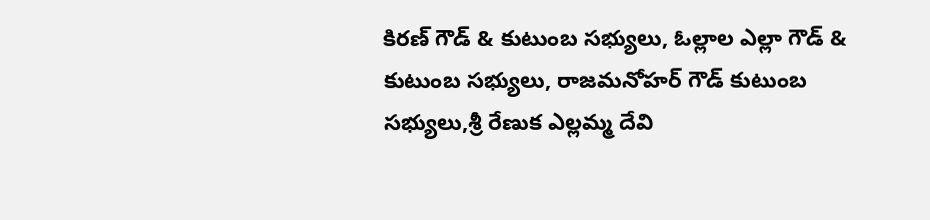కిరణ్ గౌడ్ & కుటుంబ సభ్యులు, ఓల్లాల ఎల్లా గౌడ్ & కుటుంబ సభ్యులు, రాజమనోహర్ గౌడ్ కుటుంబ సభ్యులు,శ్రీ రేణుక ఎల్లమ్మ దేవి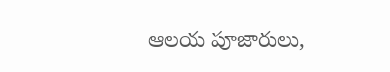ఆలయ పూజారులు,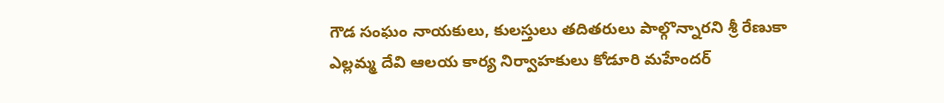గౌడ సంఘం నాయకులు, కులస్తులు తదితరులు పాల్గొన్నారని శ్రీ రేణుకా ఎల్లమ్మ దేవి ఆలయ కార్య నిర్వాహకులు కోడూరి మహేందర్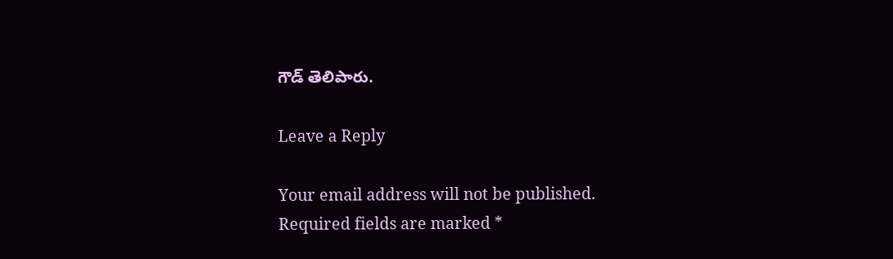గౌడ్ తెలిపారు.

Leave a Reply

Your email address will not be published. Required fields are marked *